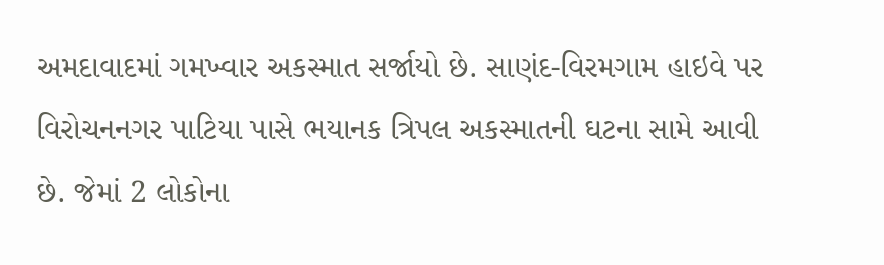અમદાવાદમાં ગમખ્વાર અકસ્માત સર્જાયો છે. સાણંદ-વિરમગામ હાઇવે પર વિરોચનનગર પાટિયા પાસે ભયાનક ત્રિપલ અકસ્માતની ઘટના સામે આવી છે. જેમાં 2 લોકોના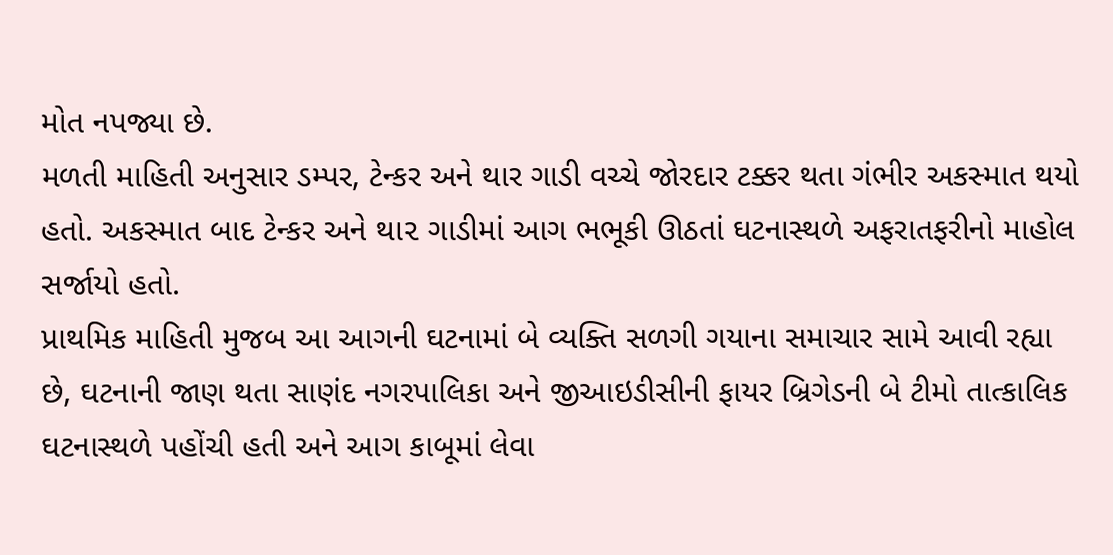મોત નપજ્યા છે.
મળતી માહિતી અનુસાર ડમ્પર, ટેન્કર અને થાર ગાડી વચ્ચે જોરદાર ટક્કર થતા ગંભીર અકસ્માત થયો હતો. અકસ્માત બાદ ટેન્કર અને થા૨ ગાડીમાં આગ ભભૂકી ઊઠતાં ઘટનાસ્થળે અફરાતફરીનો માહોલ સર્જાયો હતો.
પ્રાથમિક માહિતી મુજબ આ આગની ઘટનામાં બે વ્યક્તિ સળગી ગયાના સમાચાર સામે આવી રહ્યા છે, ઘટનાની જાણ થતા સાણંદ નગરપાલિકા અને જીઆઇડીસીની ફાયર બ્રિગેડની બે ટીમો તાત્કાલિક ઘટનાસ્થળે પહોંચી હતી અને આગ કાબૂમાં લેવા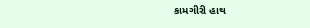કામગીરી હાથ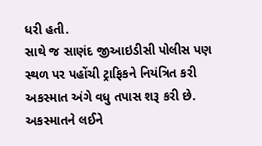ધરી હતી.
સાથે જ સાણંદ જીઆઇડીસી પોલીસ પણ સ્થળ પર પહોંચી ટ્રાફિકને નિયંત્રિત કરી અકસ્માત અંગે વધુ તપાસ શરૂ કરી છે. અકસ્માતને લઈને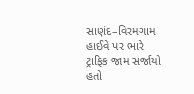સાણંદ–વિરમગામ હાઈવે પર ભારે ટ્રાફિક જામ સર્જાયો હતો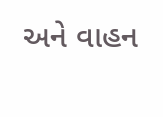અને વાહન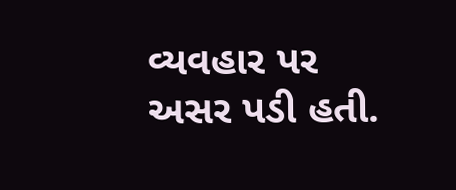વ્યવહાર પર અસર પડી હતી.